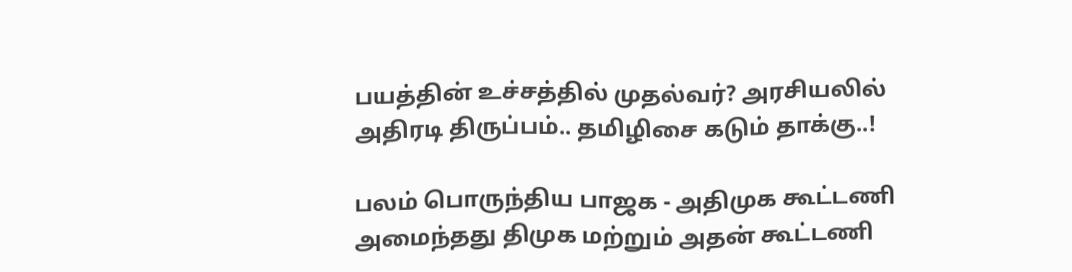பயத்தின் உச்சத்தில் முதல்வர்? அரசியலில் அதிரடி திருப்பம்.. தமிழிசை கடும் தாக்கு..!

பலம் பொருந்திய பாஜக - அதிமுக கூட்டணி அமைந்தது திமுக மற்றும் அதன் கூட்டணி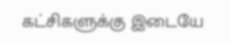கட்சிகளுக்கு இடையே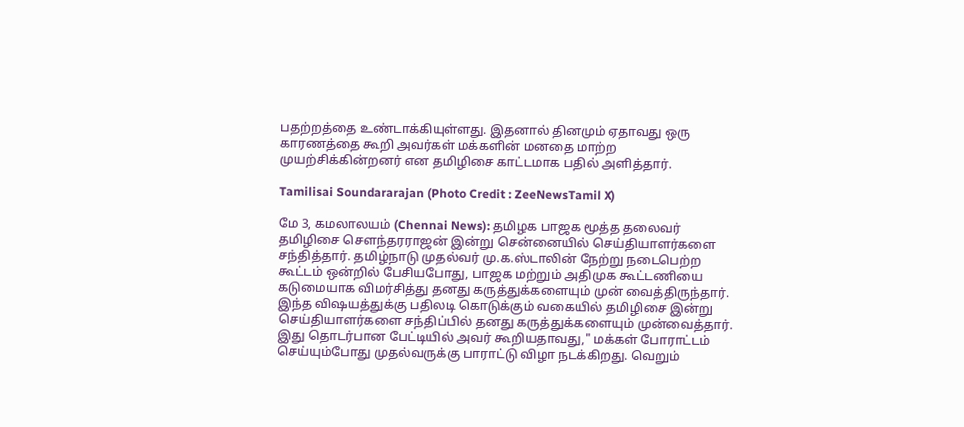பதற்றத்தை உண்டாக்கியுள்ளது. இதனால் தினமும் ஏதாவது ஒரு காரணத்தை கூறி அவர்கள் மக்களின் மனதை மாற்ற முயற்சிக்கின்றனர் என தமிழிசை காட்டமாக பதில் அளித்தார்.

Tamilisai Soundararajan (Photo Credit : ZeeNewsTamil X)

மே 3, கமலாலயம் (Chennai News): தமிழக பாஜக மூத்த தலைவர் தமிழிசை சௌந்தரராஜன் இன்று சென்னையில் செய்தியாளர்களை சந்தித்தார். தமிழ்நாடு முதல்வர் மு.க.ஸ்டாலின் நேற்று நடைபெற்ற கூட்டம் ஒன்றில் பேசியபோது, பாஜக மற்றும் அதிமுக கூட்டணியை கடுமையாக விமர்சித்து தனது கருத்துக்களையும் முன் வைத்திருந்தார். இந்த விஷயத்துக்கு பதிலடி கொடுக்கும் வகையில் தமிழிசை இன்று செய்தியாளர்களை சந்திப்பில் தனது கருத்துக்களையும் முன்வைத்தார். இது தொடர்பான பேட்டியில் அவர் கூறியதாவது," மக்கள் போராட்டம் செய்யும்போது முதல்வருக்கு பாராட்டு விழா நடக்கிறது. வெறும்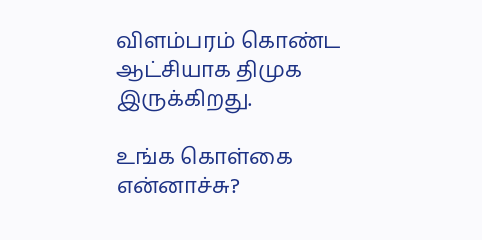விளம்பரம் கொண்ட ஆட்சியாக திமுக இருக்கிறது.

உங்க கொள்கை என்னாச்சு?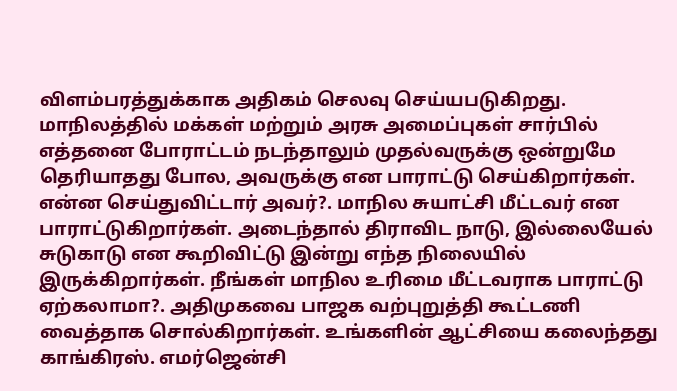விளம்பரத்துக்காக அதிகம் செலவு செய்யபடுகிறது. மாநிலத்தில் மக்கள் மற்றும் அரசு அமைப்புகள் சார்பில் எத்தனை போராட்டம் நடந்தாலும் முதல்வருக்கு ஒன்றுமே தெரியாதது போல, அவருக்கு என பாராட்டு செய்கிறார்கள். என்ன செய்துவிட்டார் அவர்?. மாநில சுயாட்சி மீட்டவர் என பாராட்டுகிறார்கள். அடைந்தால் திராவிட நாடு, இல்லையேல் சுடுகாடு என கூறிவிட்டு இன்று எந்த நிலையில் இருக்கிறார்கள். நீங்கள் மாநில உரிமை மீட்டவராக பாராட்டு ஏற்கலாமா?. அதிமுகவை பாஜக வற்புறுத்தி கூட்டணி வைத்தாக சொல்கிறார்கள். உங்களின் ஆட்சியை கலைந்தது காங்கிரஸ். எமர்ஜென்சி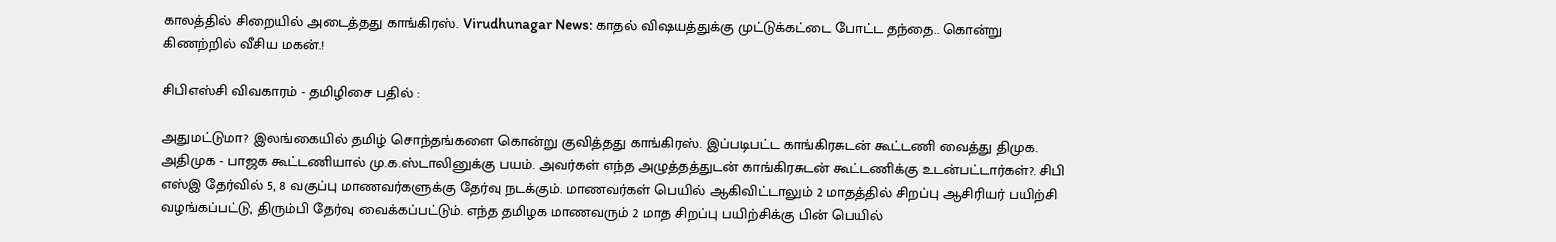காலத்தில் சிறையில் அடைத்தது காங்கிரஸ். Virudhunagar News: காதல் விஷயத்துக்கு முட்டுக்கட்டை போட்ட தந்தை.. கொன்று கிணற்றில் வீசிய மகன்.!

சிபிஎஸ்சி விவகாரம் - தமிழிசை பதில் :

அதுமட்டுமா? இலங்கையில் தமிழ் சொந்தங்களை கொன்று குவித்தது காங்கிரஸ். இப்படிபட்ட காங்கிரசுடன் கூட்டணி வைத்து திமுக. அதிமுக - பாஜக கூட்டணியால் மு.க.ஸ்டாலினுக்கு பயம். அவர்கள் எந்த அழுத்தத்துடன் காங்கிரசுடன் கூட்டணிக்கு உடன்பட்டார்கள்?. சிபி எஸ்இ தேர்வில் 5, 8 வகுப்பு மாணவர்களுக்கு தேர்வு நடக்கும். மாணவர்கள் பெயில் ஆகிவிட்டாலும் 2 மாதத்தில் சிறப்பு ஆசிரியர் பயிற்சி வழங்கப்பட்டு, திரும்பி தேர்வு வைக்கப்பட்டும். எந்த தமிழக மாணவரும் 2 மாத சிறப்பு பயிற்சிக்கு பின் பெயில்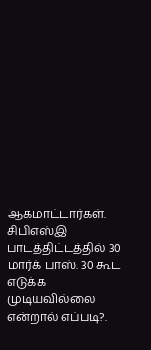ஆகமாட்டார்கள். சிபிஎஸ்இ பாடத்திட்டத்தில் 30 மார்க் பாஸ். 30 கூட எடுக்க முடியவில்லை என்றால் எப்படி?.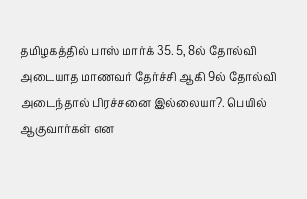தமிழகத்தில் பாஸ் மார்க் 35. 5, 8ல் தோல்வி அடையாத மாணவர் தேர்ச்சி ஆகி 9ல் தோல்வி அடைந்தால் பிரச்சனை இல்லையா?. பெயில் ஆகுவார்கள் என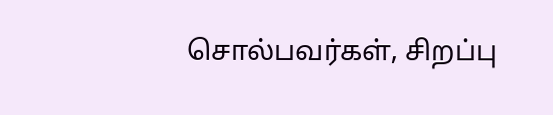சொல்பவர்கள், சிறப்பு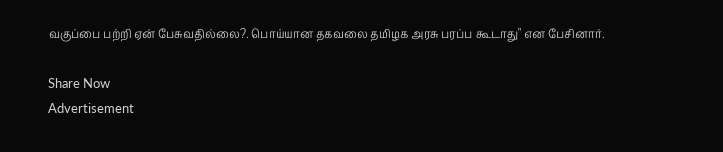வகுப்பை பற்றி ஏன் பேசுவதில்லை?. பொய்யான தகவலை தமிழக அரசு பரப்ப கூடாது" என பேசினார்.

Share Now
Advertisement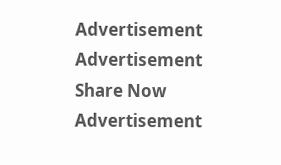Advertisement
Advertisement
Share Now
Advertisement